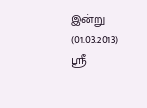இன்று (01.03.2013) ஸ்ரீ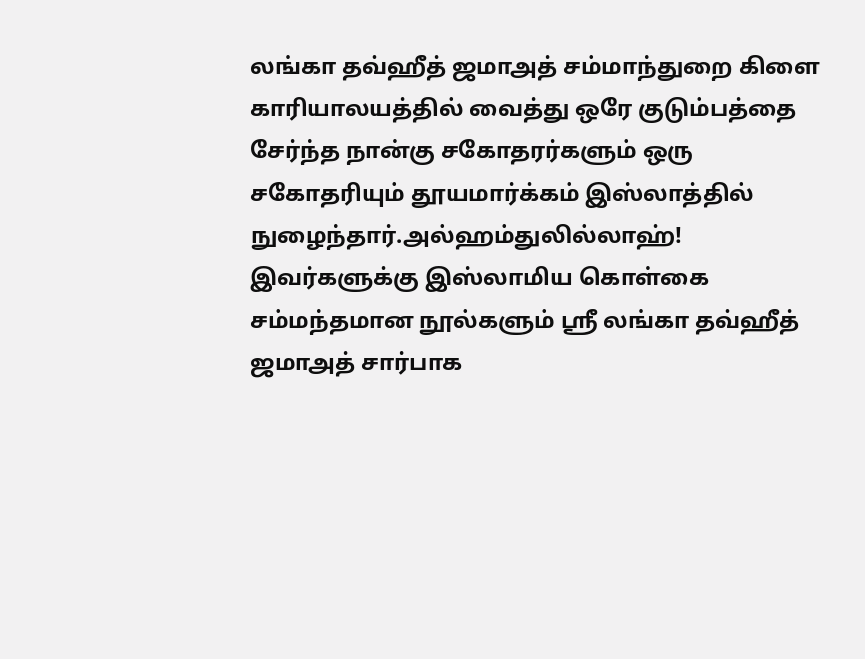லங்கா தவ்ஹீத் ஜமாஅத் சம்மாந்துறை கிளை
காரியாலயத்தில் வைத்து ஒரே குடும்பத்தை சேர்ந்த நான்கு சகோதரர்களும் ஒரு
சகோதரியும் தூயமார்க்கம் இஸ்லாத்தில் நுழைந்தார்.அல்ஹம்துலில்லாஹ்!
இவர்களுக்கு இஸ்லாமிய கொள்கை சம்மந்தமான நூல்களும் ஸ்ரீ லங்கா தவ்ஹீத் ஜமாஅத் சார்பாக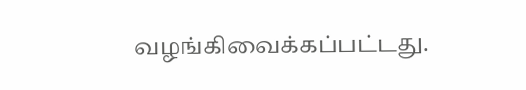வழங்கிவைக்கப்பட்டது.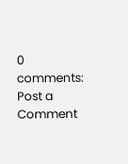0 comments:
Post a Comment